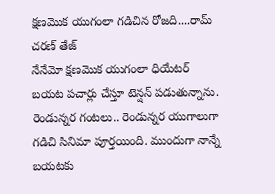క్షణమొక యుగంలా గడిచిన రోజది....రామ్ చరణ్ తేజ్
నేనేమో క్షణమొక యుగంలా ధియేటర్ బయట పచార్లు చేస్తూ టెన్షన్ పడుతున్నాను. రెండున్నర గంటలు.. రెండున్నర యుగాలుగా గడిచి సినిమా పూర్తయింది. ముందుగా నాన్నే బయటకు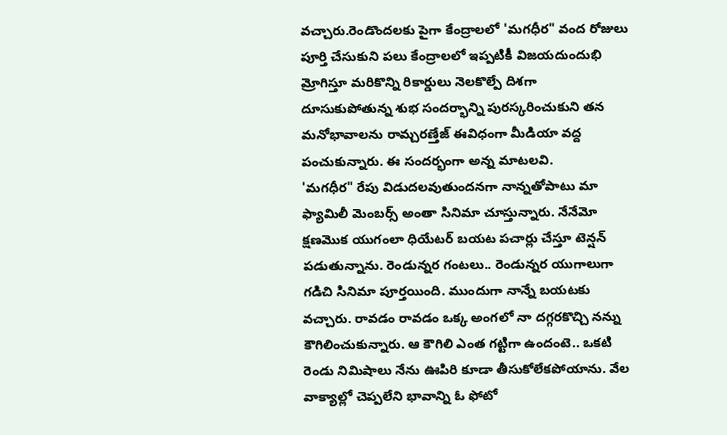వచ్చారు.రెండొందలకు పైగా కేంద్రాలలో 'మగధీర" వంద రోజులు పూర్తి చేసుకుని పలు కేంద్రాలలో ఇప్పటికీ విజయదుందుభి మ్రోగిస్తూ మరికొన్ని రికార్డులు నెలకొల్పే దిశగా దూసుకుపోతున్న శుభ సందర్భాన్ని పురస్కరించుకుని తన మనోభావాలను రామ్చరణ్తేజ్ ఈవిధంగా మీడియా వద్ద పంచుకున్నారు. ఈ సందర్భంగా అన్న మాటలవి.
'మగధీర" రేపు విడుదలవుతుందనగా నాన్నతోపాటు మా ఫ్యామిలీ మెంబర్స్ అంతా సినిమా చూస్తున్నారు. నేనేమో క్షణమొక యుగంలా ధియేటర్ బయట పచార్లు చేస్తూ టెన్షన్ పడుతున్నాను. రెండున్నర గంటలు.. రెండున్నర యుగాలుగా గడిచి సినిమా పూర్తయింది. ముందుగా నాన్నే బయటకు వచ్చారు. రావడం రావడం ఒక్క అంగలో నా దగ్గరకొచ్చి నన్ను కౌగిలించుకున్నారు. ఆ కౌగిలి ఎంత గట్టిగా ఉందంటె.. ఒకటి రెండు నిమిషాలు నేను ఊపిరి కూడా తీసుకోలేకపోయాను. వేల వాక్యాల్లో చెప్పలేని భావాన్ని ఓ ఫోటో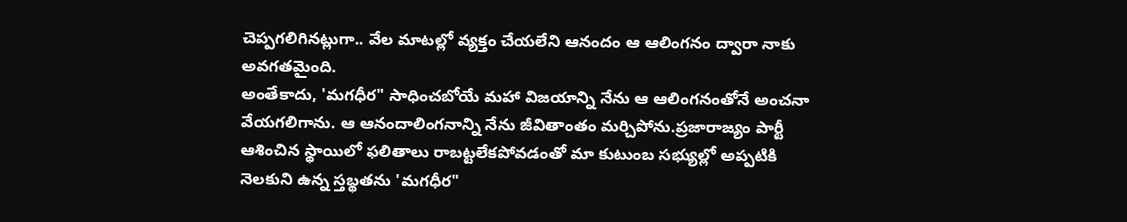చెప్పగలిగినట్లుగా.. వేల మాటల్లో వ్యక్తం చేయలేని ఆనందం ఆ ఆలింగనం ద్వారా నాకు అవగతమైంది.
అంతేకాదు, 'మగధీర" సాధించబోయే మహా విజయాన్ని నేను ఆ ఆలింగనంతోనే అంచనా వేయగలిగాను. ఆ ఆనందాలింగనాన్ని నేను జీవితాంతం మర్చిపోను.ప్రజారాజ్యం పార్టీ ఆశించిన స్థాయిలో ఫలితాలు రాబట్టలేకపోవడంతో మా కుటుంబ సభ్యుల్లో అప్పటికి నెలకుని ఉన్న స్తబ్థతను 'మగధీర"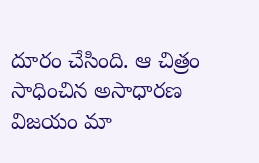దూరం చేసింది. ఆ చిత్రం సాధించిన అసాధారణ విజయం మా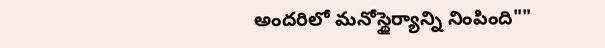అందరిలో మనోస్థైర్యాన్ని నింపింది""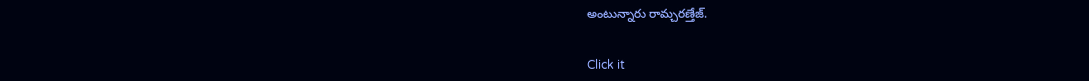అంటున్నారు రామ్చరణ్తేజ్.


Click it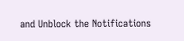and Unblock the Notifications